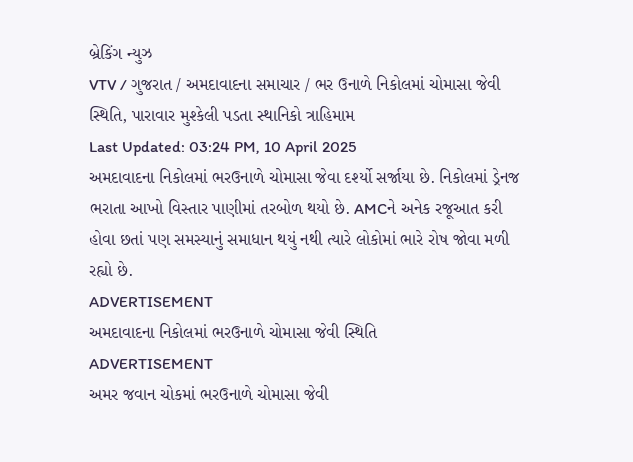બ્રેકિંગ ન્યુઝ
VTV / ગુજરાત / અમદાવાદના સમાચાર / ભર ઉનાળે નિકોલમાં ચોમાસા જેવી સ્થિતિ, પારાવાર મુશ્કેલી પડતા સ્થાનિકો ત્રાહિમામ
Last Updated: 03:24 PM, 10 April 2025
અમદાવાદના નિકોલમાં ભરઉનાળે ચોમાસા જેવા દર્શ્યો સર્જાયા છે. નિકોલમાં ડ્રેનજ ભરાતા આખો વિસ્તાર પાણીમાં તરબોળ થયો છે. AMCને અનેક રજૂઆત કરી હોવા છતાં પણ સમસ્યાનું સમાધાન થયું નથી ત્યારે લોકોમાં ભારે રોષ જોવા મળી રહ્યો છે.
ADVERTISEMENT
અમદાવાદના નિકોલમાં ભરઉનાળે ચોમાસા જેવી સ્થિતિ
ADVERTISEMENT
અમર જવાન ચોકમાં ભરઉનાળે ચોમાસા જેવી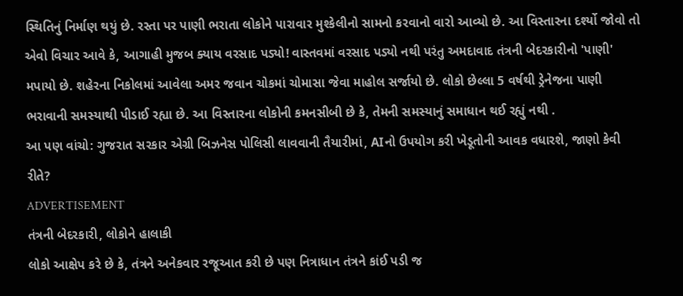સ્થિતિનું નિર્માણ થયું છે. રસ્તા પર પાણી ભરાતા લોકોને પારાવાર મુશ્કેલીનો સામનો કરવાનો વારો આવ્યો છે. આ વિસ્તારના દર્શ્યો જોવો તો એવો વિચાર આવે કે, આગાહી મુજબ ક્યાય વરસાદ પડ્યો! વાસ્તવમાં વરસાદ પડ્યો નથી પરંતુ અમદાવાદ તંત્રની બેદરકારીનો 'પાણી' મપાયો છે. શહેરના નિકોલમાં આવેલા અમર જવાન ચોકમાં ચોમાસા જેવા માહોલ સર્જાયો છે. લોકો છેલ્લા 5 વર્ષથી ડ્રેનેજના પાણી ભરાવાની સમસ્યાથી પીડાઈ રહ્યા છે. આ વિસ્તારના લોકોની કમનસીબી છે કે, તેમની સમસ્યાનું સમાધાન થઈ રહ્યું નથી .
આ પણ વાંચો: ગુજરાત સરકાર એગ્રી બિઝનેસ પોલિસી લાવવાની તૈયારીમાં, AIનો ઉપયોગ કરી ખેડૂતોની આવક વધારશે, જાણો કેવી રીતે?
ADVERTISEMENT
તંત્રની બેદરકારી, લોકોને હાલાકી
લોકો આક્ષેપ કરે છે કે, તંત્રને અનેકવાર રજૂઆત કરી છે પણ નિત્રાધાન તંત્રને કાંઈ પડી જ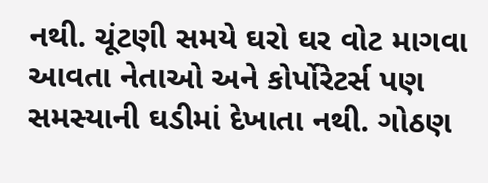નથી. ચૂંટણી સમયે ઘરો ઘર વોટ માગવા આવતા નેતાઓ અને કોર્પોરેટર્સ પણ સમસ્યાની ઘડીમાં દેખાતા નથી. ગોઠણ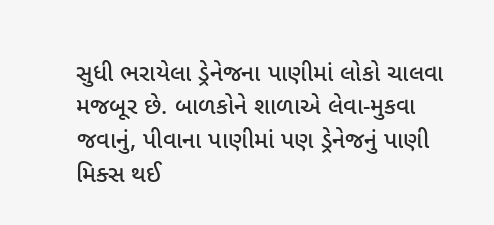સુધી ભરાયેલા ડ્રેનેજના પાણીમાં લોકો ચાલવા મજબૂર છે. બાળકોને શાળાએ લેવા-મુકવા જવાનું, પીવાના પાણીમાં પણ ડ્રેનેજનું પાણી મિક્સ થઈ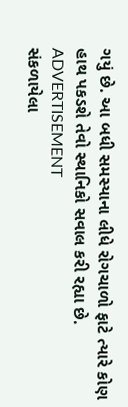ગયું છે. આ બધી સમસ્યાના લીધે રોગચાળો ફાટે ત્યારે કોણ હાથ પકડશે તેવો સ્થાનિકો સવાલ કરી રહ્યા છે.
ADVERTISEMENT
સંકળાયેલા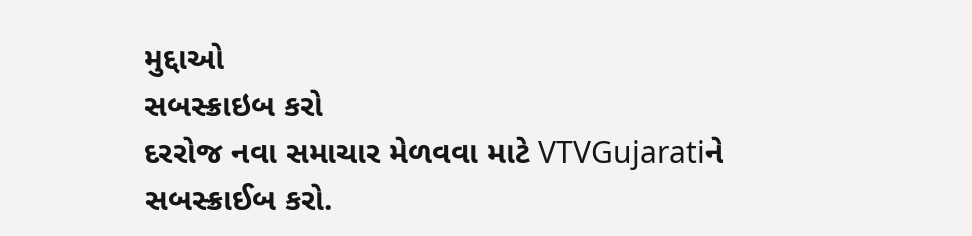મુદ્દાઓ
સબસ્ક્રાઇબ કરો
દરરોજ નવા સમાચાર મેળવવા માટે VTVGujaratiને સબસ્ક્રાઈબ કરો.